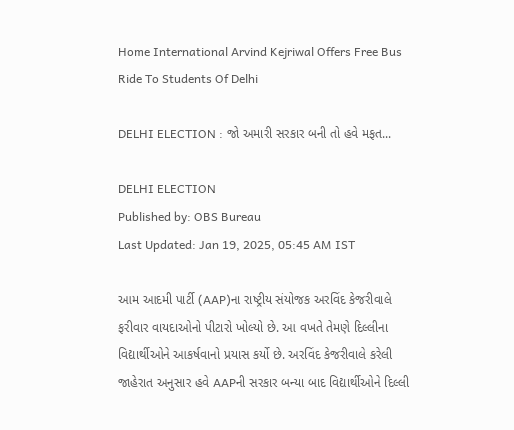Home International Arvind Kejriwal Offers Free Bus Ride To Students Of Delhi

DELHI ELECTION : જો અમારી સરકાર બની તો હવે મફત...

DELHI ELECTION
Published by: OBS Bureau
Last Updated: Jan 19, 2025, 05:45 AM IST

આમ આદમી પાર્ટી (AAP)ના રાષ્ટ્રીય સંયોજક અરવિંદ કેજરીવાલે ફરીવાર વાયદાઓનો પીટારો ખોલ્યો છે. આ વખતે તેમણે દિલ્લીના વિદ્યાર્થીઓને આકર્ષવાનો પ્રયાસ કર્યો છે. અરવિંદ કેજરીવાલે કરેલી જાહેરાત અનુસાર હવે AAPની સરકાર બન્યા બાદ વિદ્યાર્થીઓને દિલ્લી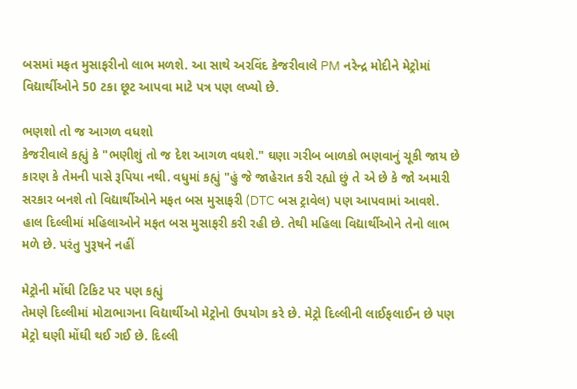બસમાં મફત મુસાફરીનો લાભ મળશે. આ સાથે અરવિંદ કેજરીવાલે PM નરેન્દ્ર મોદીને મેટ્રોમાં વિદ્યાર્થીઓને 50 ટકા છૂટ આપવા માટે પત્ર પણ લખ્યો છે.

ભણશો તો જ આગળ વધશો
કેજરીવાલે કહ્યું કે "ભણીશું તો જ દેશ આગળ વધશે." ઘણા ગરીબ બાળકો ભણવાનું ચૂકી જાય છે કારણ કે તેમની પાસે રૂપિયા નથી. વધુમાં કહ્યું "હું જે જાહેરાત કરી રહ્યો છું તે એ છે કે જો અમારી સરકાર બનશે તો વિદ્યાર્થીઓને મફત બસ મુસાફરી (DTC બસ ટ્રાવેલ) પણ આપવામાં આવશે. હાલ દિલ્લીમાં મહિલાઓને મફત બસ મુસાફરી કરી રહી છે. તેથી મહિલા વિદ્યાર્થીઓને તેનો લાભ મળે છે. પરંતુ પુરૂષને નહીં

મેટ્રોની મોંઘી ટિકિટ પર પણ કહ્યું
તેમણે દિલ્લીમાં મોટાભાગના વિદ્યાર્થીઓ મેટ્રોનો ઉપયોગ કરે છે. મેટ્રો દિલ્લીની લાઈફલાઈન છે પણ મેટ્રો ઘણી મોંઘી થઈ ગઈ છે. દિલ્લી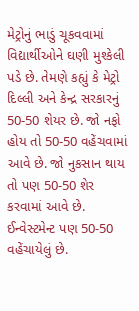મેટ્રોનું ભાડું ચૂકવવામાં વિદ્યાર્થીઓને ઘણી મુશ્કેલી પડે છે. તેમણે કહ્યું કે મેટ્રો દિલ્લી અને કેન્દ્ર સરકારનું 50-50 શેયર છે. જો નફો હોય તો 50-50 વહેંચવામાં આવે છે. જો નુકસાન થાય તો પણ 50-50 શેર કરવામાં આવે છે. ઈન્વેસ્ટમેન્ટ પણ 50-50 વહેંચાયેલું છે.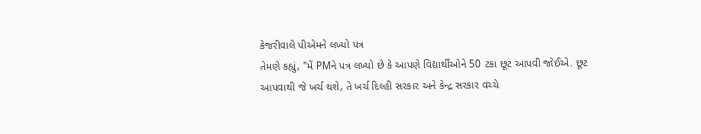કેજરીવાલે પીએમને લખ્યો પત્ર
તેમણે કહ્યું, "મેં PMને પત્ર લખ્યો છે કે આપણે વિદ્યાર્થીઓને 50 ટકા છૂટ આપવી જોઈએ. છૂટ આપવાથી જે ખર્ચ થશે, તે ખર્ચ દિલ્હી સરકાર અને કેન્દ્ર સરકાર વચ્ચે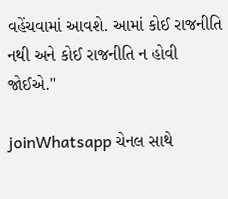વહેંચવામાં આવશે. આમાં કોઈ રાજનીતિ નથી અને કોઈ રાજનીતિ ન હોવી જોઈએ."

joinWhatsapp ચેનલ સાથે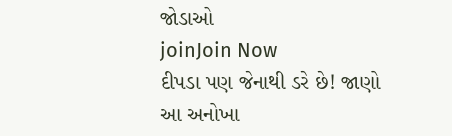જોડાઓ
joinJoin Now
દીપડા પણ જેનાથી ડરે છે! જાણો આ અનોખા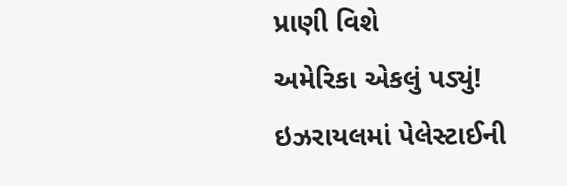પ્રાણી વિશે
અમેરિકા એકલું પડ્યું!
ઇઝરાયલમાં પેલેસ્ટાઈની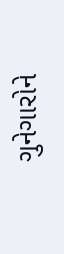ગુનેગારોને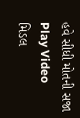હવે સીધી મોતની સજા
Play Video
મિડલ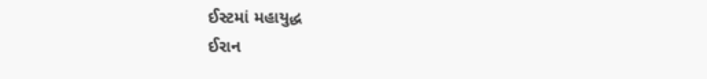ઈસ્ટમાં મહાયુદ્ધ
ઈરાન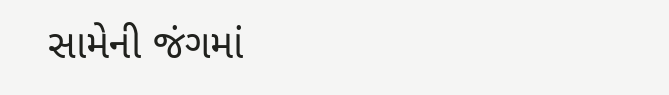સામેની જંગમાં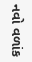નવો વળાંક